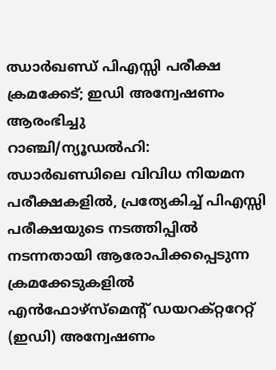ഝാർഖണ്ഡ് പിഎസ്സി പരീക്ഷ ക്രമക്കേട്; ഇഡി അന്വേഷണം ആരംഭിച്ചു
റാഞ്ചി/ന്യൂഡൽഹി: ഝാർഖണ്ഡിലെ വിവിധ നിയമന പരീക്ഷകളിൽ, പ്രത്യേകിച്ച് പിഎസ്സി പരീക്ഷയുടെ നടത്തിപ്പിൽ നടന്നതായി ആരോപിക്കപ്പെടുന്ന ക്രമക്കേടുകളിൽ എൻഫോഴ്സ്മെന്റ് ഡയറക്റ്ററേറ്റ് (ഇഡി) അന്വേഷണം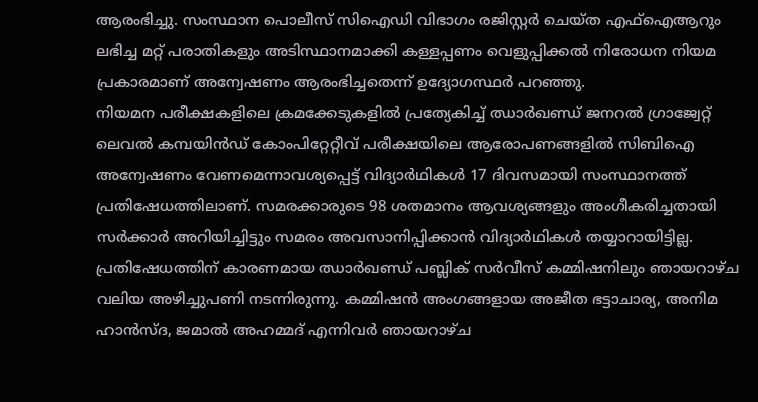ആരംഭിച്ചു. സംസ്ഥാന പൊലീസ് സിഐഡി വിഭാഗം രജിസ്റ്റർ ചെയ്ത എഫ്ഐആറും ലഭിച്ച മറ്റ് പരാതികളും അടിസ്ഥാനമാക്കി കള്ളപ്പണം വെളുപ്പിക്കൽ നിരോധന നിയമ പ്രകാരമാണ് അന്വേഷണം ആരംഭിച്ചതെന്ന് ഉദ്യോഗസ്ഥർ പറഞ്ഞു.
നിയമന പരീക്ഷകളിലെ ക്രമക്കേടുകളിൽ പ്രത്യേകിച്ച് ഝാർഖണ്ഡ് ജനറൽ ഗ്രാജ്വേറ്റ് ലെവൽ കമ്പയിൻഡ് കോംപിറ്റേറ്റീവ് പരീക്ഷയിലെ ആരോപണങ്ങളിൽ സിബിഐ അന്വേഷണം വേണമെന്നാവശ്യപ്പെട്ട് വിദ്യാർഥികൾ 17 ദിവസമായി സംസ്ഥാനത്ത് പ്രതിഷേധത്തിലാണ്. സമരക്കാരുടെ 98 ശതമാനം ആവശ്യങ്ങളും അംഗീകരിച്ചതായി സർക്കാർ അറിയിച്ചിട്ടും സമരം അവസാനിപ്പിക്കാൻ വിദ്യാർഥികൾ തയ്യാറായിട്ടില്ല.
പ്രതിഷേധത്തിന് കാരണമായ ഝാർഖണ്ഡ് പബ്ലിക് സർവീസ് കമ്മിഷനിലും ഞായറാഴ്ച വലിയ അഴിച്ചുപണി നടന്നിരുന്നു. കമ്മിഷൻ അംഗങ്ങളായ അജീത ഭട്ടാചാര്യ, അനിമ ഹാൻസ്ദ, ജമാൽ അഹമ്മദ് എന്നിവർ ഞായറാഴ്ച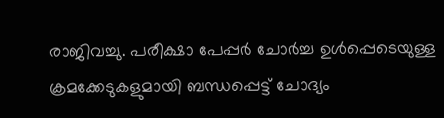രാജിവച്ചു. പരീക്ഷാ പേപ്പർ ചോർച്ച ഉൾപ്പെടെയുള്ള ക്രമക്കേടുകളുമായി ബന്ധപ്പെട്ട് ചോദ്യം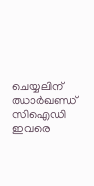ചെയ്യലിന് ഝാർഖണ്ഡ് സിഐഡി ഇവരെ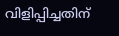വിളിപ്പിച്ചതിന്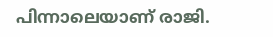പിന്നാലെയാണ് രാജി.